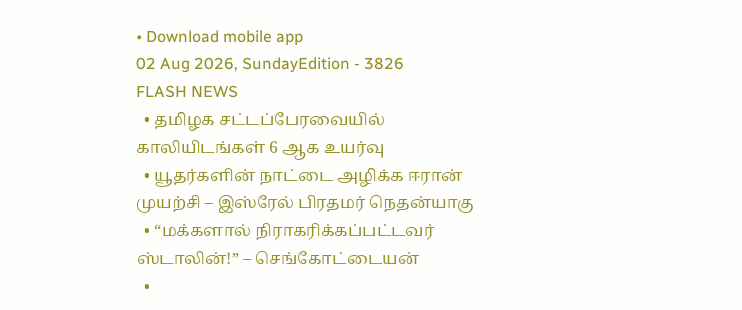• Download mobile app
02 Aug 2026, SundayEdition - 3826
FLASH NEWS
  • தமிழக சட்டப்பேரவையில் காலியிடங்கள் 6 ஆக உயர்வு
  • யூதர்களின் நாட்டை அழிக்க ஈரான் முயற்சி – இஸ்ரேல் பிரதமர் நெதன்யாகு
  • “மக்களால் நிராகரிக்கப்பட்டவர் ஸ்டாலின்!” – செங்கோட்டையன்
  •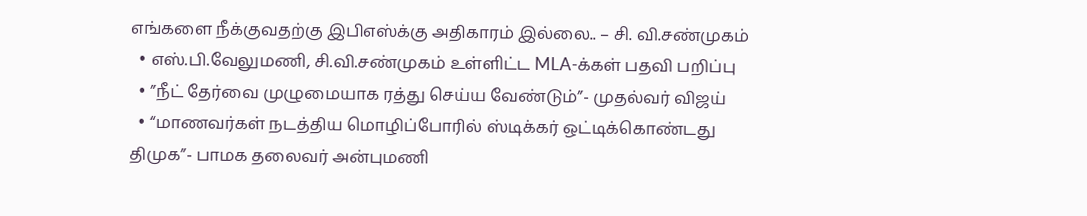எங்களை நீக்குவதற்கு இபிஎஸ்க்கு அதிகாரம் இல்லை.. – சி. வி.சண்முகம்
  • எஸ்.பி.வேலுமணி, சி.வி.சண்முகம் உள்ளிட்ட MLA-க்கள் பதவி பறிப்பு
  • ”நீட் தேர்வை முழுமையாக ரத்து செய்ய வேண்டும்”- முதல்வர் விஜய்
  • “மாணவர்கள் நடத்திய மொழிப்போரில் ஸ்டிக்கர் ஒட்டிக்கொண்டது திமுக”- பாமக தலைவர் அன்புமணி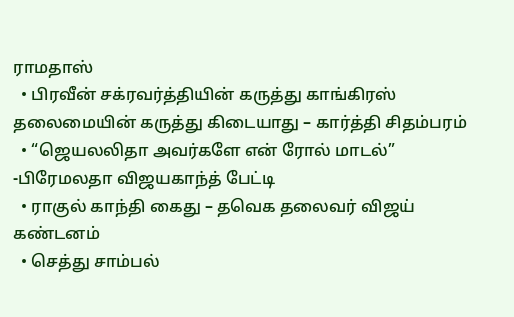ராமதாஸ்
  • பிரவீன் சக்ரவர்த்தியின் கருத்து காங்கிரஸ் தலைமையின் கருத்து கிடையாது – கார்த்தி சிதம்பரம்
  • “ஜெயலலிதா அவர்களே என் ரோல் மாடல்” -பிரேமலதா விஜயகாந்த் பேட்டி
  • ராகுல் காந்தி கைது – தவெக தலைவர் விஜய் கண்டனம்
  • செத்து சாம்பல்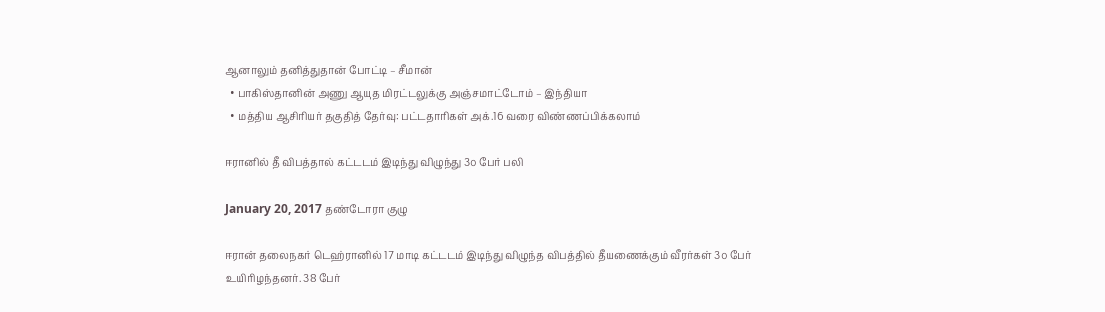ஆனாலும் தனித்துதான் போட்டி – சீமான்
  • பாகிஸ்தானின் அணு ஆயுத மிரட்டலுக்கு அஞ்சமாட்டோம் – இந்தியா
  • மத்திய ஆசிரியர் தகுதித் தேர்வு: பட்டதாரிகள் அக்.16 வரை விண்ணப்பிக்கலாம்

ஈரானில் தீ விபத்தால் கட்டடம் இடிந்து விழுந்து 3௦ பேர் பலி

January 20, 2017 தண்டோரா குழு

ஈரான் தலைநகர் டெஹ்ரானில் 17 மாடி கட்டடம் இடிந்து விழுந்த விபத்தில் தீயணைக்கும் வீரர்கள் 3௦ பேர் உயிரிழந்தனர். 38 பேர்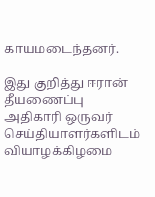காயமடைந்தனர்.

இது குறித்து ஈரான் தீயணைப்பு அதிகாரி ஒருவர் செய்தியாளர்களிடம் வியாழக்கிழமை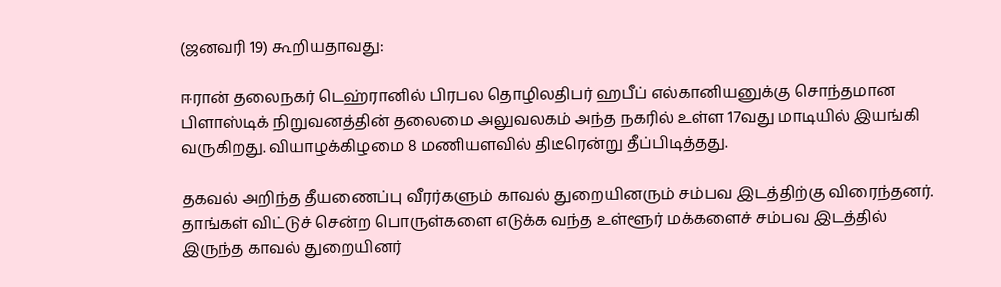(ஜனவரி 19) கூறியதாவது:

ஈரான் தலைநகர் டெஹ்ரானில் பிரபல தொழிலதிபர் ஹபீப் எல்கானியனுக்கு சொந்தமான பிளாஸ்டிக் நிறுவனத்தின் தலைமை அலுவலகம் அந்த நகரில் உள்ள 17வது மாடியில் இயங்கி வருகிறது. வியாழக்கிழமை 8 மணியளவில் திடீரென்று தீப்பிடித்தது.

தகவல் அறிந்த தீயணைப்பு வீரர்களும் காவல் துறையினரும் சம்பவ இடத்திற்கு விரைந்தனர். தாங்கள் விட்டுச் சென்ற பொருள்களை எடுக்க வந்த உள்ளூர் மக்களைச் சம்பவ இடத்தில் இருந்த காவல் துறையினர்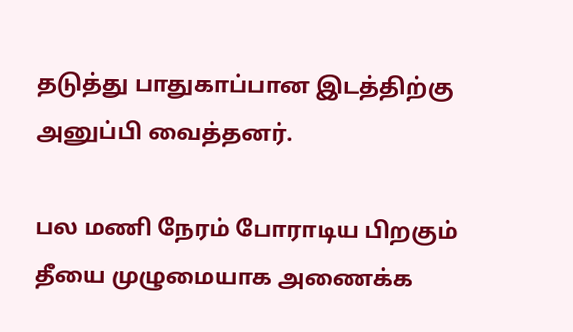தடுத்து பாதுகாப்பான இடத்திற்கு அனுப்பி வைத்தனர்.

பல மணி நேரம் போராடிய பிறகும் தீயை முழுமையாக அணைக்க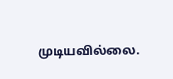முடியவில்லை.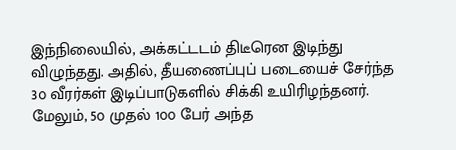இந்நிலையில், அக்கட்டடம் திடீரென இடிந்து விழுந்தது. அதில், தீயணைப்புப் படையைச் சேர்ந்த 3௦ வீரர்கள் இடிப்பாடுகளில் சிக்கி உயிரிழந்தனர். மேலும், 5௦ முதல் 1௦௦ பேர் அந்த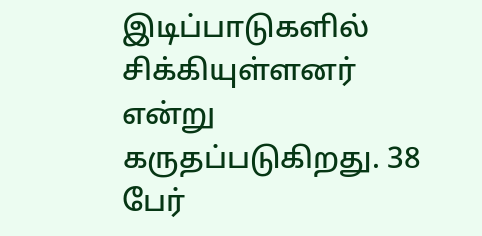இடிப்பாடுகளில் சிக்கியுள்ளனர் என்று கருதப்படுகிறது. 38 பேர்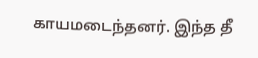காயமடைந்தனர். இந்த தீ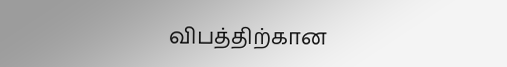விபத்திற்கான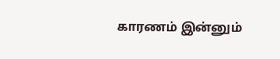காரணம் இன்னும்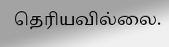தெரியவில்லை.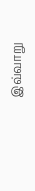இவ்வாறு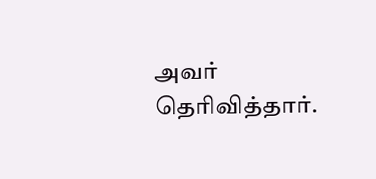அவர் தெரிவித்தார்.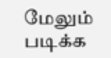மேலும் படிக்க